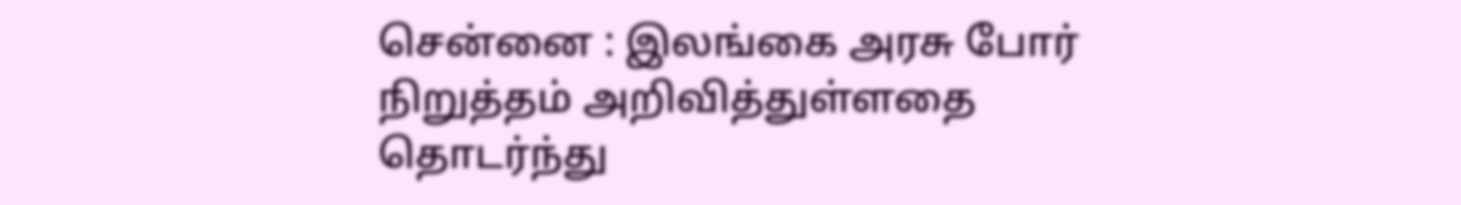சென்னை : இலங்கை அரசு போர் நிறுத்தம் அறிவித்துள்ளதை தொடர்ந்து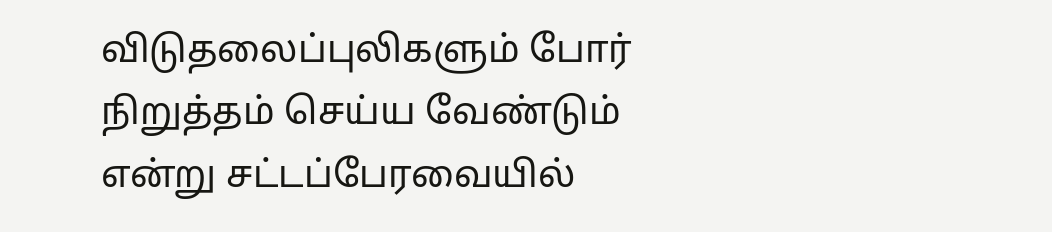விடுதலைப்புலிகளும் போர் நிறுத்தம் செய்ய வேண்டும் என்று சட்டப்பேரவையில்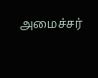அமைச்சர்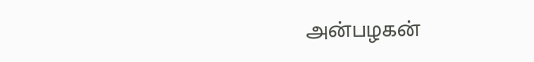அன்பழகன்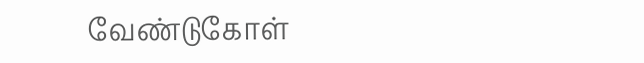வேண்டுகோள்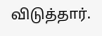விடுத்தார்.